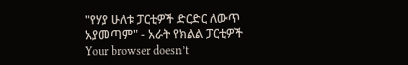"የሃያ ሁለቱ ፓርቲዎች ድርድር ለውጥ አያመጣም" - አራት የክልል ፓርቲዎች
Your browser doesn’t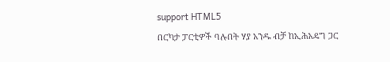support HTML5
በርካታ ፓርቲዎች ባሉበት ሃያ አንዱ ብቻ ከኢሕአዴግ ጋር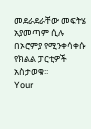መደራደራቸው መፍትሄ አያመጣም ሲሉ በኦሮምያ የሚንቀሳቀሱ የክልል ፓርቲዎች አስታወቁ፡፡
Your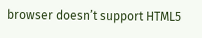browser doesn’t support HTML5